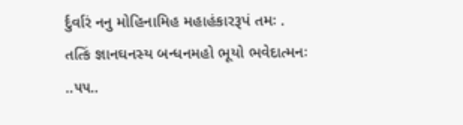ર્દુર્વારં નનુ મોહિનામિહ મહાહંકારરૂપં તમઃ .
તત્કિં જ્ઞાનઘનસ્ય બન્ધનમહો ભૂયો ભવેદાત્મનઃ ..૫૫..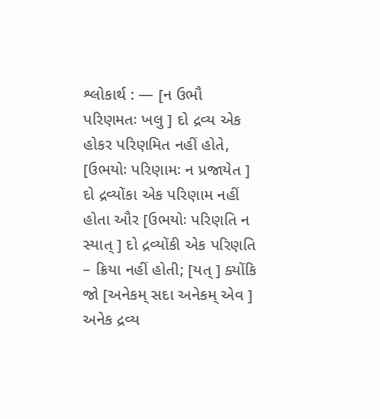શ્લોકાર્થ : — [ન ઉભૌ પરિણમતઃ ખલુ ] દો દ્રવ્ય એક હોકર પરિણમિત નહીં હોતે, [ઉભયોઃ પરિણામઃ ન પ્રજાયેત ] દો દ્રવ્યોંકા એક પરિણામ નહીં હોતા ઔર [ઉભયોઃ પરિણતિ ન સ્યાત્ ] દો દ્રવ્યોંકી એક પરિણતિ – ક્રિયા નહીં હોતી; [યત્ ] ક્યોંકિ જો [અનેકમ્ સદા અનેકમ્ એવ ] અનેક દ્રવ્ય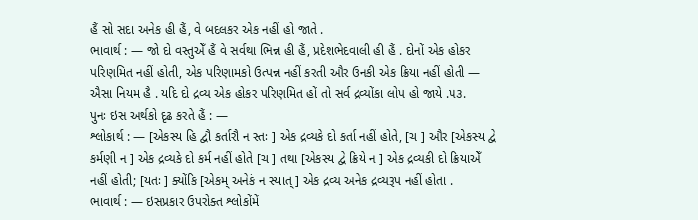હૈં સો સદા અનેક હી હૈં, વે બદલકર એક નહીં હો જાતે .
ભાવાર્થ : — જો દો વસ્તુએઁ હૈં વે સર્વથા ભિન્ન હી હૈં, પ્રદેશભેદવાલી હી હૈં . દોનોં એક હોકર પરિણમિત નહીં હોતી, એક પરિણામકો ઉત્પન્ન નહીં કરતી ઔર ઉનકી એક ક્રિયા નહીં હોતી — ઐસા નિયમ હૈ . યદિ દો દ્રવ્ય એક હોકર પરિણમિત હોં તો સર્વ દ્રવ્યોંકા લોપ હો જાયે .૫૩.
પુનઃ ઇસ અર્થકો દૃઢ કરતે હૈં : —
શ્લોકાર્થ : — [એકસ્ય હિ દ્વૌ કર્તારૌ ન સ્તઃ ] એક દ્રવ્યકે દો કર્તા નહીં હોતે, [ચ ] ઔર [એકસ્ય દ્વે કર્મણી ન ] એક દ્રવ્યકે દો કર્મ નહીં હોતે [ચ ] તથા [એકસ્ય દ્વે ક્રિયે ન ] એક દ્રવ્યકી દો ક્રિયાએઁ નહીં હોતી; [યતઃ ] ક્યોંકિ [એકમ્ અનેકં ન સ્યાત્ ] એક દ્રવ્ય અનેક દ્રવ્યરૂપ નહીં હોતા .
ભાવાર્થ : — ઇસપ્રકાર ઉપરોક્ત શ્લોકોંમેં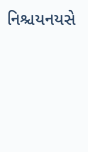નિશ્ચયનયસે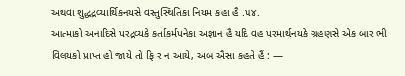અથવા શુદ્ધદ્રવ્યાર્થિકનયસે વસ્તુસ્થિતિકા નિયમ કહા હૈ .૫૪.
આત્માકો અનાદિસે પરદ્રવ્યકે કર્તાકર્મપનેકા અજ્ઞાન હૈ યદિ વહ પરમાર્થનયકે ગ્રહણસે એક બાર ભી વિલયકો પ્રાપ્ત હો જાયે તો ફિ ર ન આયે, અબ ઐસા કહતે હૈં : —